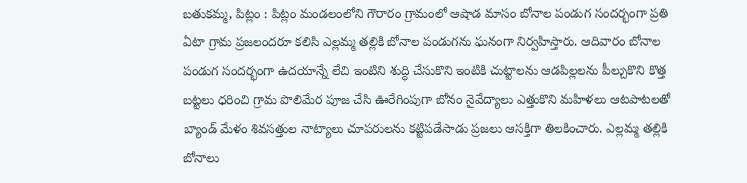బతుకమ్మ, పిట్లం : పిట్లం మండలంలోని గౌరారం గ్రామంలో ఆషాడ మాసం బోనాల పండుగ సందర్భంగా ప్రతి ఏటా గ్రామ ప్రజలందరూ కలిసి ఎల్లమ్మ తల్లికి బోనాల పండుగను ఘనంగా నిర్వహిస్తారు. ఆదివారం బోనాల పండుగ సందర్భంగా ఉదయాన్నే లేచి ఇంటిని శుద్ధి చేసుకొని ఇంటికి చుట్టాలను ఆడపిల్లలను పీల్చుకొని కొత్త బట్టలు ధరించి గ్రామ పొలిమేర పూజ చేసి ఊరేగింపుగా బోనం నైవేద్యాలు ఎత్తుకొని మహిళలు ఆటపాటలతో బ్యాండ్ మేళం శివసత్తుల నాట్యాలు చూపరులను కట్టిపడేసాడు ప్రజలు ఆసక్తిగా తిలకించారు. ఎల్లమ్మ తల్లికి బోనాలు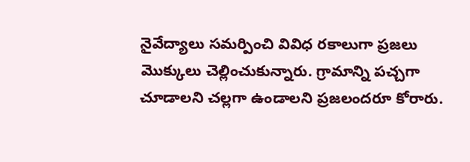నైవేద్యాలు సమర్పించి వివిధ రకాలుగా ప్రజలు మొక్కులు చెల్లించుకున్నారు. గ్రామాన్ని పచ్చగా చూడాలని చల్లగా ఉండాలని ప్రజలందరూ కోరారు.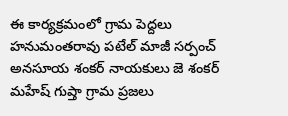ఈ కార్యక్రమంలో గ్రామ పెద్దలు హనుమంతరావు పటేల్ మాజీ సర్పంచ్ అనసూయ శంకర్ నాయకులు జె శంకర్ మహేష్ గుప్తా గ్రామ ప్రజలు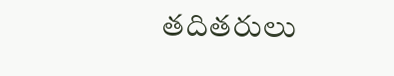తదితరులు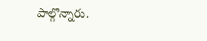పాల్గొన్నారు.